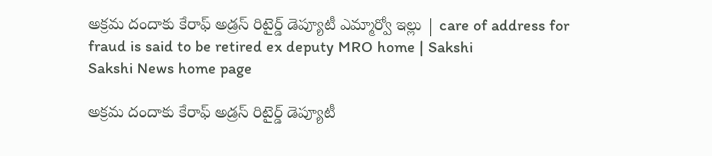అక్రమ దందాకు కేరాఫ్ అడ్రస్ రిటైర్డ్ డెప్యూటీ ఎమ్మార్వో ఇల్లు | care of address for fraud is said to be retired ex deputy MRO home | Sakshi
Sakshi News home page

అక్రమ దందాకు కేరాఫ్ అడ్రస్ రిటైర్డ్ డెప్యూటీ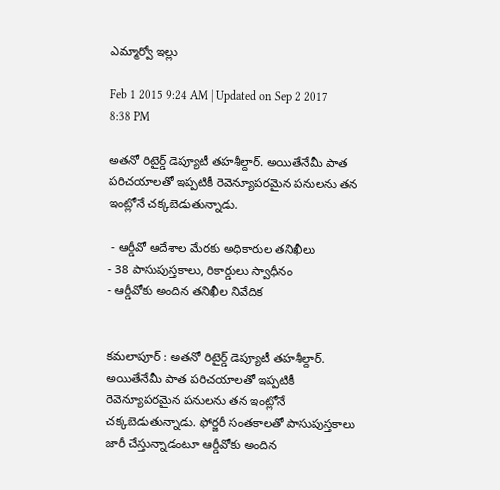ఎమ్మార్వో ఇల్లు

Feb 1 2015 9:24 AM | Updated on Sep 2 2017 8:38 PM

అతనో రిటైర్డ్ డెప్యూటీ తహశీల్దార్. అయితేనేమీ పాత పరిచయాలతో ఇప్పటికీ రెవెన్యూపరమైన పనులను తన ఇంట్లోనే చక్కబెడుతున్నాడు.

 - ఆర్డీవో ఆదేశాల మేరకు అధికారుల తనిఖీలు
- 38 పాసుపుస్తకాలు, రికార్డులు స్వాధీనం
- ఆర్డీవోకు అందిన తనిఖీల నివేదిక


కమలాపూర్ : అతనో రిటైర్డ్ డెప్యూటీ తహశీల్దార్. అయితేనేమీ పాత పరిచయాలతో ఇప్పటికీ రెవెన్యూపరమైన పనులను తన ఇంట్లోనే చక్కబెడుతున్నాడు. ఫోర్జరీ సంతకాలతో పాసుపుస్తకాలు జారీ చేస్తున్నాడంటూ ఆర్డీవోకు అందిన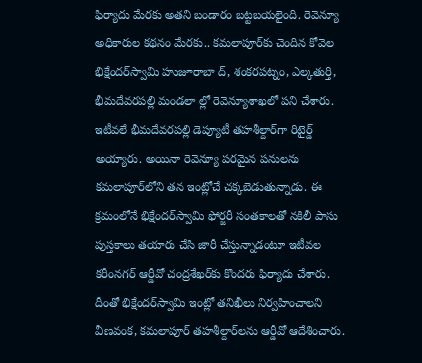ఫిర్యాదు మేరకు అతని బండారం బట్టబయలైంది. రెవెన్యూ అధికారుల కథనం మేరకు.. కమలాపూర్‌కు చెందిన కోవెల భిక్షేందర్‌స్వామి హుజూరాబా ద్, శంకరపట్నం, ఎల్కతుర్తి, భీమదేవరపల్లి మండలా ల్లో రెవెన్యూశాఖలో పని చేశారు. ఇటీవలే భీమదేవరపల్లి డెప్యూటీ తహశీల్దార్‌గా రిటైర్డ్ అయ్యారు. అయినా రెవెన్యూ పరమైన పనులను కమలాపూర్‌లోని తన ఇంట్లోచే చక్కబెడుతున్నాడు. ఈ క్రమంలోనే భిక్షేందర్‌స్వామి ఫోర్జరీ సంతకాలతో నకిలీ పాసు పుస్తకాలు తయారు చేసి జారీ చేస్తున్నాడంటూ ఇటీవల కరీంనగర్ ఆర్డీవో చంద్రశేఖర్‌కు కొందరు ఫిర్యాదు చేశారు. దీంతో భిక్షేందర్‌స్వామి ఇంట్లో తనిఖీలు నిర్వహించాలని వీణవంక, కమలాపూర్ తహశీల్దార్‌లను ఆర్డీవో ఆదేశించారు.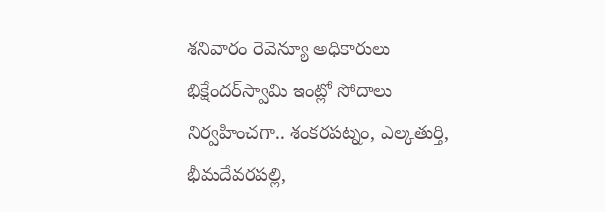శనివారం రెవెన్యూ అధికారులు భిక్షేందర్‌స్వామి ఇంట్లో సోదాలు నిర్వహించగా.. శంకరపట్నం, ఎల్కతుర్తి, భీమదేవరపల్లి,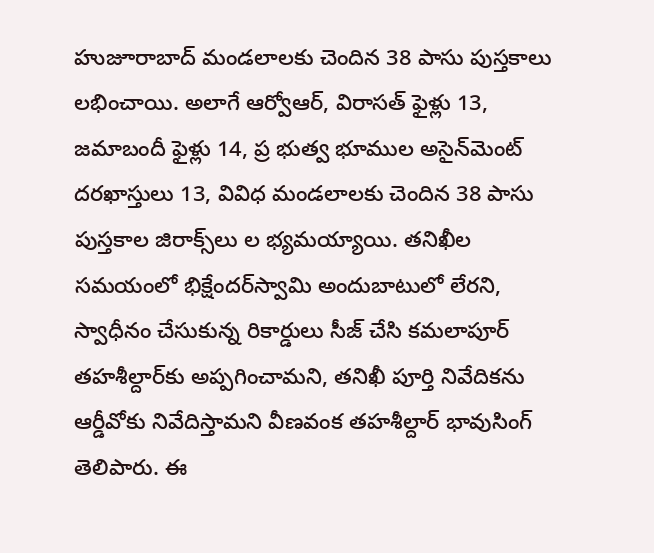హుజూరాబాద్ మండలాలకు చెందిన 38 పాసు పుస్తకాలు లభించాయి. అలాగే ఆర్వోఆర్, విరాసత్ ఫైళ్లు 13, జమాబందీ ఫైళ్లు 14, ప్ర భుత్వ భూముల అసైన్‌మెంట్ దరఖాస్తులు 13, వివిధ మండలాలకు చెందిన 38 పాసు పుస్తకాల జిరాక్స్‌లు ల భ్యమయ్యాయి. తనిఖీల సమయంలో భిక్షేందర్‌స్వామి అందుబాటులో లేరని, స్వాధీనం చేసుకున్న రికార్డులు సీజ్ చేసి కమలాపూర్ తహశీల్దార్‌కు అప్పగించామని, తనిఖీ పూర్తి నివేదికను ఆర్డీవోకు నివేదిస్తామని వీణవంక తహశీల్దార్ భావుసింగ్ తెలిపారు. ఈ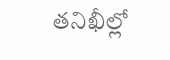తనిఖీల్లో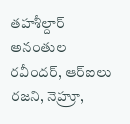తహశీల్దార్ అనంతుల రవీందర్, ఆర్‌ఐలు రజని, నెహ్రూ,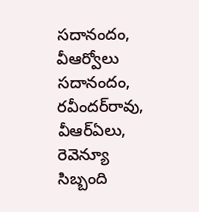సదానందం, వీఆర్వోలు సదానందం, రవీందర్‌రావు, వీఆర్‌ఏలు, రెవెన్యూ సిబ్బంది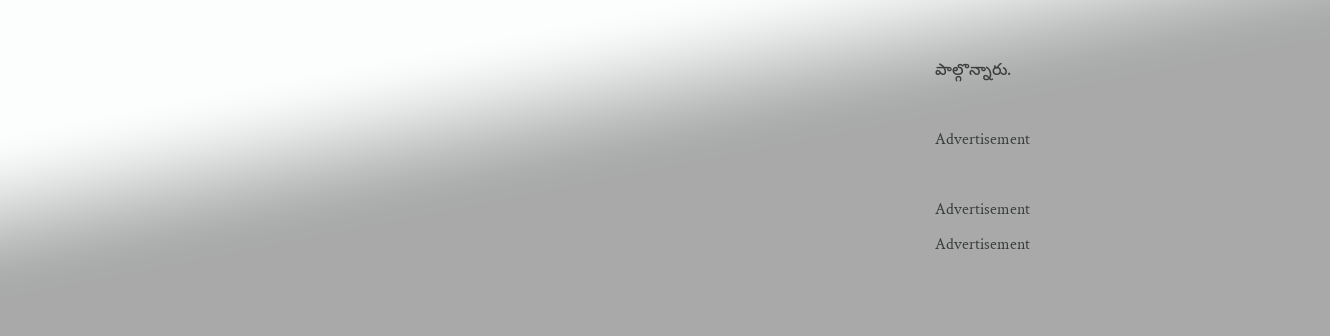పాల్గొన్నారు.

Advertisement

Advertisement
Advertisement